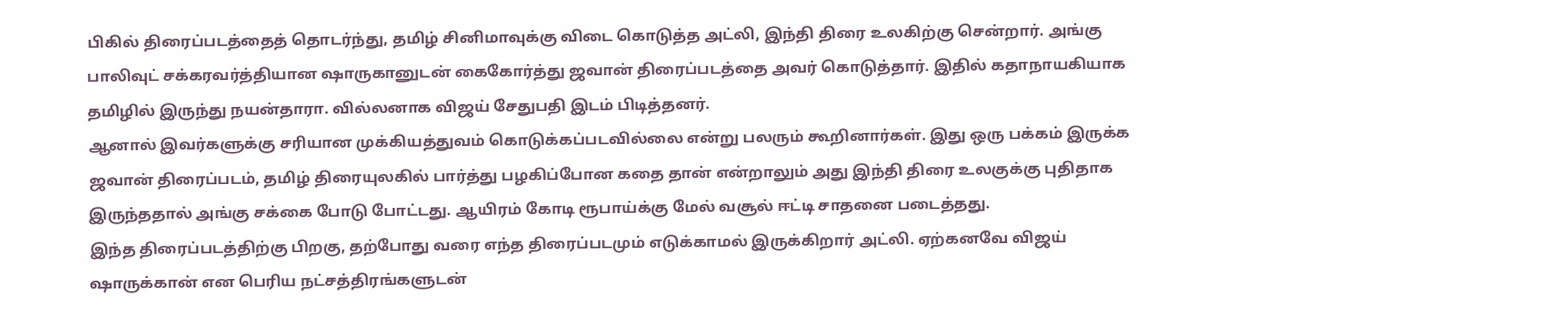பிகில் திரைப்படத்தைத் தொடர்ந்து, தமிழ் சினிமாவுக்கு விடை கொடுத்த அட்லி, இந்தி திரை உலகிற்கு சென்றார். அங்கு பாலிவுட் சக்கரவர்த்தியான ஷாருகானுடன் கைகோர்த்து ஜவான் திரைப்படத்தை அவர் கொடுத்தார். இதில் கதாநாயகியாக தமிழில் இருந்து நயன்தாரா. வில்லனாக விஜய் சேதுபதி இடம் பிடித்தனர்.
ஆனால் இவர்களுக்கு சரியான முக்கியத்துவம் கொடுக்கப்படவில்லை என்று பலரும் கூறினார்கள். இது ஒரு பக்கம் இருக்க ஜவான் திரைப்படம், தமிழ் திரையுலகில் பார்த்து பழகிப்போன கதை தான் என்றாலும் அது இந்தி திரை உலகுக்கு புதிதாக இருந்ததால் அங்கு சக்கை போடு போட்டது. ஆயிரம் கோடி ரூபாய்க்கு மேல் வசூல் ஈட்டி சாதனை படைத்தது.
இந்த திரைப்படத்திற்கு பிறகு, தற்போது வரை எந்த திரைப்படமும் எடுக்காமல் இருக்கிறார் அட்லி. ஏற்கனவே விஜய் ஷாருக்கான் என பெரிய நட்சத்திரங்களுடன்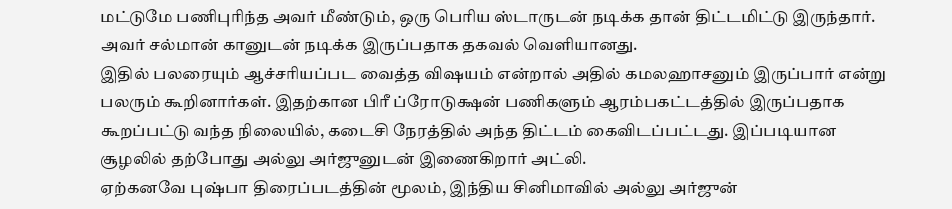மட்டுமே பணிபுரிந்த அவர் மீண்டும், ஒரு பெரிய ஸ்டாருடன் நடிக்க தான் திட்டமிட்டு இருந்தார். அவர் சல்மான் கானுடன் நடிக்க இருப்பதாக தகவல் வெளியானது.
இதில் பலரையும் ஆச்சரியப்பட வைத்த விஷயம் என்றால் அதில் கமலஹாசனும் இருப்பார் என்று பலரும் கூறினார்கள். இதற்கான பிரீ ப்ரோடுக்ஷன் பணிகளும் ஆரம்பகட்டத்தில் இருப்பதாக கூறப்பட்டு வந்த நிலையில், கடைசி நேரத்தில் அந்த திட்டம் கைவிடப்பட்டது. இப்படியான சூழலில் தற்போது அல்லு அர்ஜுனுடன் இணைகிறார் அட்லி.
ஏற்கனவே புஷ்பா திரைப்படத்தின் மூலம், இந்திய சினிமாவில் அல்லு அர்ஜுன்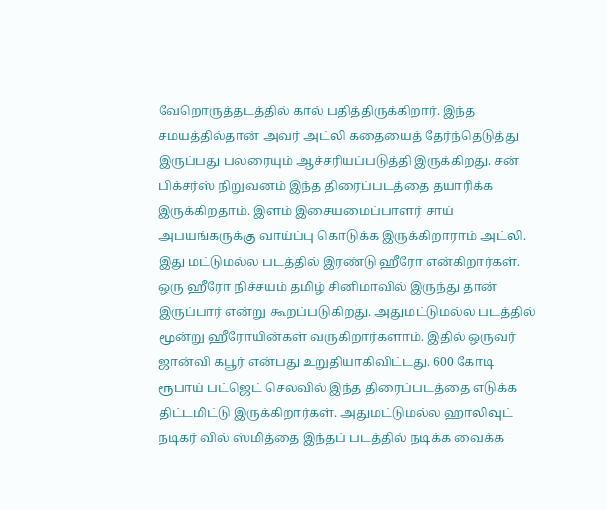வேறொருத்தடத்தில் கால் பதித்திருக்கிறார். இந்த சமயத்தில்தான் அவர் அட்லி கதையைத் தேர்ந்தெடுத்து இருப்பது பலரையும் ஆச்சரியப்படுத்தி இருக்கிறது. சன் பிக்சர்ஸ் நிறுவனம் இந்த திரைப்படத்தை தயாரிக்க இருக்கிறதாம். இளம் இசையமைப்பாளர் சாய் அபயங்கருக்கு வாய்ப்பு கொடுக்க இருக்கிறாராம் அட்லி.
இது மட்டுமல்ல படத்தில் இரண்டு ஹீரோ என்கிறார்கள். ஒரு ஹீரோ நிச்சயம் தமிழ் சினிமாவில் இருந்து தான் இருப்பார் என்று கூறப்படுகிறது. அதுமட்டுமல்ல படத்தில் மூன்று ஹீரோயின்கள் வருகிறார்களாம். இதில் ஒருவர் ஜான்வி கபூர் என்பது உறுதியாகிவிட்டது. 600 கோடி ரூபாய் பட்ஜெட் செலவில் இந்த திரைப்படத்தை எடுக்க திட்டமிட்டு இருக்கிறார்கள். அதுமட்டுமல்ல ஹாலிவுட் நடிகர் வில் ஸ்மித்தை இந்தப் படத்தில் நடிக்க வைக்க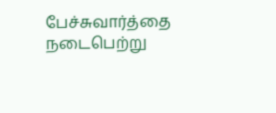பேச்சுவார்த்தை நடைபெற்று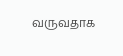வருவதாக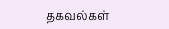தகவல்கள்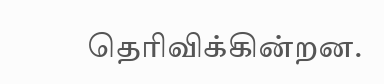தெரிவிக்கின்றன.